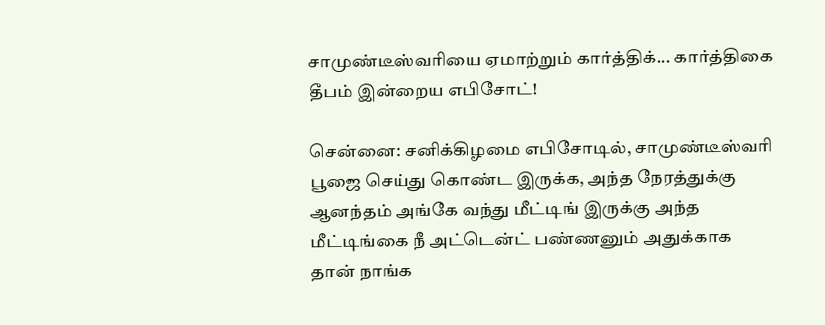சாமுண்டீஸ்வரியை ஏமாற்றும் கார்த்திக்... கார்த்திகை தீபம் இன்றைய எபிசோட்!

சென்னை: சனிக்கிழமை எபிசோடில், சாமுண்டீஸ்வரி பூஜை செய்து கொண்ட இருக்க, அந்த நேரத்துக்கு ஆனந்தம் அங்கே வந்து மீட்டிங் இருக்கு அந்த மீட்டிங்கை நீ அட்டென்ட் பண்ணனும் அதுக்காக தான் நாங்க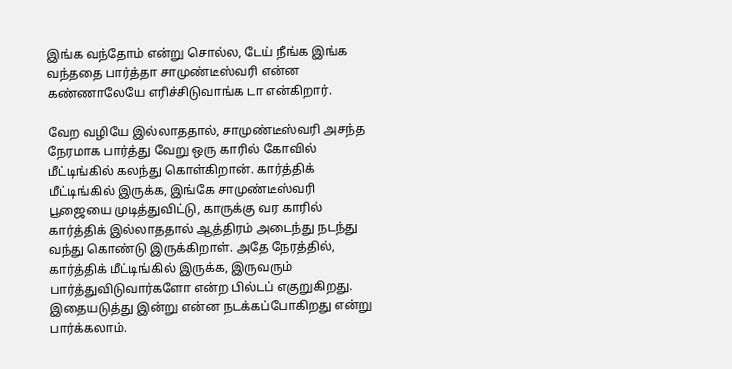இங்க வந்தோம் என்று சொல்ல, டேய் நீங்க இங்க வந்ததை பார்த்தா சாமுண்டீஸ்வரி என்ன கண்ணாலேயே எரிச்சிடுவாங்க டா என்கிறார்.

வேற வழியே இல்லாததால், சாமுண்டீஸ்வரி அசந்த நேரமாக பார்த்து வேறு ஒரு காரில் கோவில் மீட்டிங்கில் கலந்து கொள்கிறான். கார்த்திக் மீட்டிங்கில் இருக்க, இங்கே சாமுண்டீஸ்வரி பூஜையை முடித்துவிட்டு, காருக்கு வர காரில் கார்த்திக் இல்லாததால் ஆத்திரம் அடைந்து நடந்து வந்து கொண்டு இருக்கிறாள். அதே நேரத்தில், கார்த்திக் மீட்டிங்கில் இருக்க, இருவரும் பார்த்துவிடுவார்களோ என்ற பில்டப் எகுறுகிறது. இதையடுத்து இன்று என்ன நடக்கப்போகிறது என்று பார்க்கலாம்.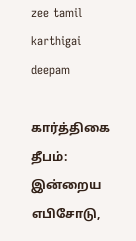zee tamil karthigai deepam

கார்த்திகை தீபம்: இன்றைய எபிசோடு,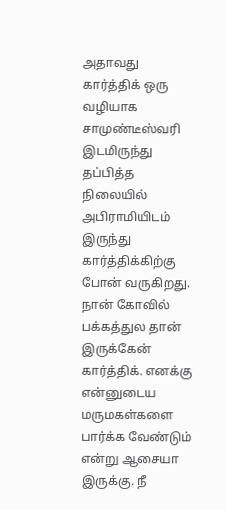அதாவது கார்த்திக் ஒரு வழியாக சாமுண்டீஸ்வரி இடமிருந்து தப்பித்த நிலையில் அபிராமியிடம் இருந்து கார்த்திக்கிற்கு போன் வருகிறது. நான் கோவில் பக்கத்துல தான் இருக்கேன் கார்த்திக். எனக்கு என்னுடைய மருமகள்களை பார்க்க வேண்டும் என்று ஆசையா இருக்கு. நீ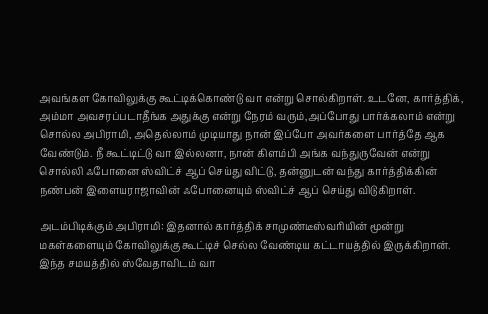அவங்கள கோவிலுக்கு கூட்டிக்கொண்டு வா என்று சொல்கிறாள். உடனே, கார்த்திக், அம்மா அவசரப்படாதீங்க அதுக்கு என்று நேரம் வரும்,அப்போது பார்க்கலாம் என்று சொல்ல அபிராமி, அதெல்லாம் முடியாது நான் இப்போ அவர்களை பார்த்தே ஆக வேண்டும். நீ கூட்டிட்டு வா இல்லனா, நான் கிளம்பி அங்க வந்துருவேன் என்று சொல்லி ஃபோனை ஸ்விட்ச் ஆப் செய்து விட்டு, தன்னுடன் வந்து கார்த்திக்கின் நண்பன் இளையராஜாவின் ஃபோனையும் ஸ்விட்ச் ஆப் செய்து விடுகிறாள்.

அடம்பிடிக்கும் அபிராமி: இதனால் கார்த்திக் சாமுண்டீஸ்வரியின் மூன்று மகள்களையும் கோவிலுக்கு கூட்டிச் செல்ல வேண்டிய கட்டாயத்தில் இருக்கிறான். இந்த சமயத்தில் ஸ்வேதாவிடம் வா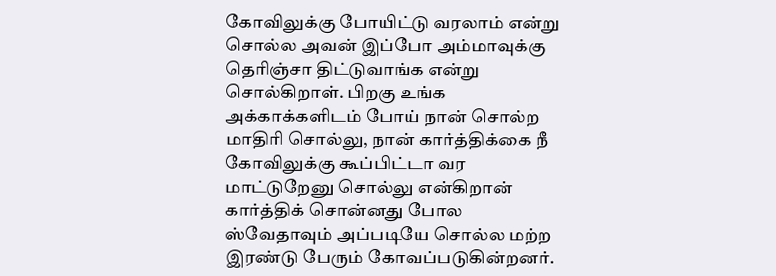கோவிலுக்கு போயிட்டு வரலாம் என்று சொல்ல அவன் இப்போ அம்மாவுக்கு தெரிஞ்சா திட்டுவாங்க என்று சொல்கிறாள். பிறகு உங்க அக்காக்களிடம் போய் நான் சொல்ற மாதிரி சொல்லு, நான் கார்த்திக்கை நீ கோவிலுக்கு கூப்பிட்டா வர மாட்டுறேனு சொல்லு என்கிறான் கார்த்திக் சொன்னது போல ஸ்வேதாவும் அப்படியே சொல்ல மற்ற இரண்டு பேரும் கோவப்படுகின்றனர்.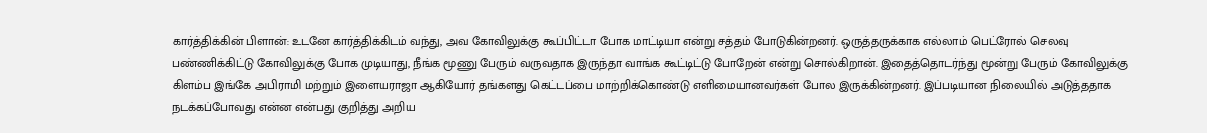கார்த்திக்கின் பிளான்: உடனே கார்த்திக்கிடம் வந்து, அவ கோவிலுக்கு கூப்பிட்டா போக மாட்டியா என்று சத்தம் போடுகின்றனர். ஒருத்தருக்காக எல்லாம் பெட்ரோல் செலவு பண்ணிக்கிட்டு கோவிலுக்கு போக முடியாது, நீங்க மூணு பேரும் வருவதாக இருந்தா வாங்க கூட்டிட்டு போறேன் என்று சொல்கிறான். இதைத்தொடர்ந்து மூன்று பேரும் கோவிலுக்கு கிளம்ப இங்கே அபிராமி மற்றும் இளையராஜா ஆகியோர் தங்களது கெட்டப்பை மாற்றிக்கொண்டு எளிமையானவர்கள் போல இருக்கின்றனர். இப்படியான நிலையில் அடுத்ததாக நடக்கப்போவது என்ன என்பது குறித்து அறிய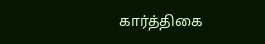கார்த்திகை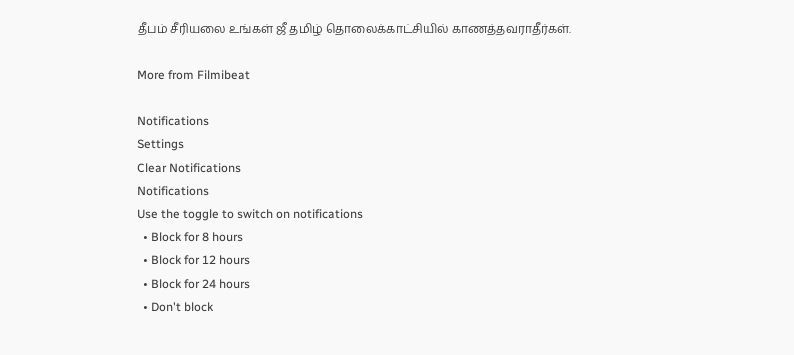தீபம் சீரியலை உங்கள் ஜீ தமிழ் தொலைக்காட்சியில் காணத்தவராதீர்கள்.

More from Filmibeat

Notifications
Settings
Clear Notifications
Notifications
Use the toggle to switch on notifications
  • Block for 8 hours
  • Block for 12 hours
  • Block for 24 hours
  • Don't block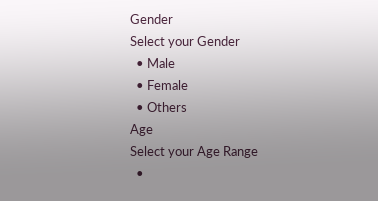Gender
Select your Gender
  • Male
  • Female
  • Others
Age
Select your Age Range
  •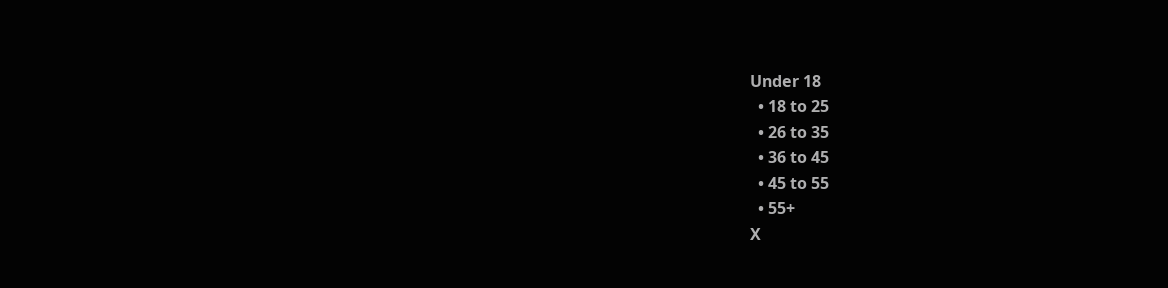Under 18
  • 18 to 25
  • 26 to 35
  • 36 to 45
  • 45 to 55
  • 55+
X